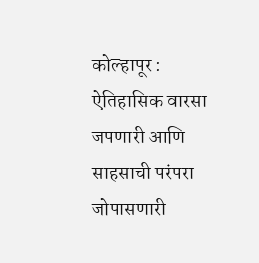कोल्हापूर :
ऐतिहासिक वारसा जपणारी आणि साहसाची परंपरा जोपासणारी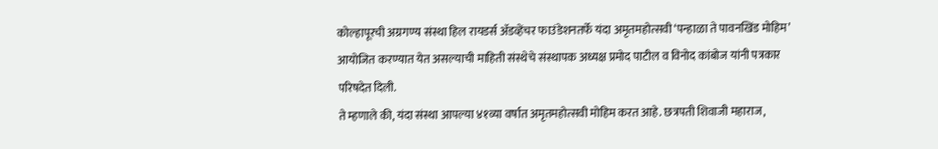कोल्हापूरची अग्रगण्य संस्था हिल रायडर्स ॲडव्हेंचर फाउंडेशनतर्फे यंदा अमृतमहोत्सवी ‘पन्हाळा ते पावनखिंड मोहिम’ आयोजित करण्यात येत असल्याची माहिती संस्थेचे संस्थापक अध्यक्ष प्रमोद पाटील व विनोद कांबोज यांनी पत्रकार परिषदेत दिली.
ते म्हणाले की, यंदा संस्था आपल्या ४१व्या वर्षात अमृतमहोत्सवी मोहिम करत आहे. छत्रपती शिवाजी महाराज,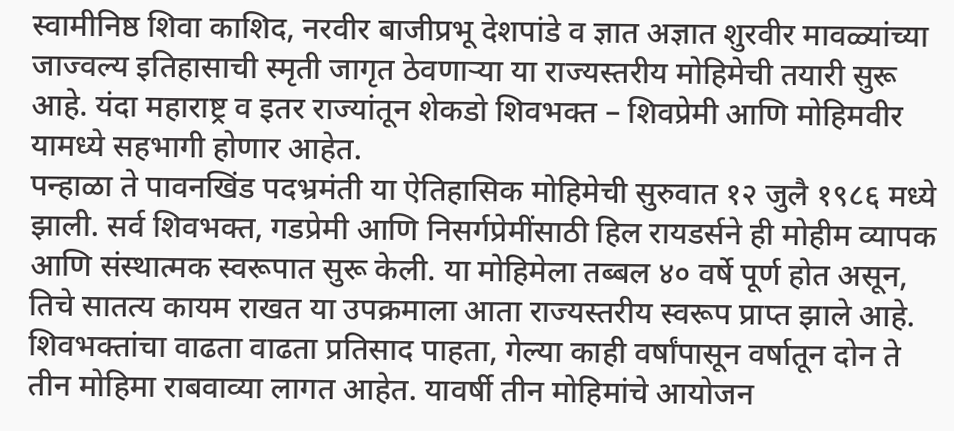स्वामीनिष्ठ शिवा काशिद, नरवीर बाजीप्रभू देशपांडे व ज्ञात अज्ञात शुरवीर मावळ्यांच्या जाज्वल्य इतिहासाची स्मृती जागृत ठेवणाऱ्या या राज्यस्तरीय मोहिमेची तयारी सुरू आहे. यंदा महाराष्ट्र व इतर राज्यांतून शेकडो शिवभक्त – शिवप्रेमी आणि मोहिमवीर यामध्ये सहभागी होणार आहेत.
पन्हाळा ते पावनखिंड पदभ्रमंती या ऐतिहासिक मोहिमेची सुरुवात १२ जुलै १९८६ मध्ये झाली. सर्व शिवभक्त, गडप्रेमी आणि निसर्गप्रेमींसाठी हिल रायडर्सने ही मोहीम व्यापक आणि संस्थात्मक स्वरूपात सुरू केली. या मोहिमेला तब्बल ४० वर्षे पूर्ण होत असून, तिचे सातत्य कायम राखत या उपक्रमाला आता राज्यस्तरीय स्वरूप प्राप्त झाले आहे. शिवभक्तांचा वाढता वाढता प्रतिसाद पाहता, गेल्या काही वर्षांपासून वर्षातून दोन ते तीन मोहिमा राबवाव्या लागत आहेत. यावर्षी तीन मोहिमांचे आयोजन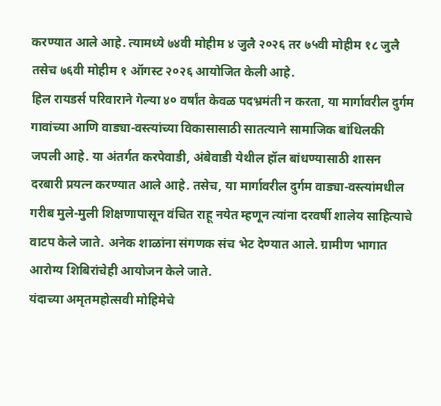करण्यात आले आहे. त्यामध्ये ७४वी मोहीम ४ जुलै २०२६ तर ७५वी मोहीम १८ जुलै तसेच ७६वी मोहीम १ ऑगस्ट २०२६ आयोजित केली आहे.
हिल रायडर्स परिवाराने गेल्या ४० वर्षांत केवळ पदभ्रमंती न करता, या मार्गावरील दुर्गम गावांच्या आणि वाड्या-वस्त्यांच्या विकासासाठी सातत्याने सामाजिक बांधिलकी जपली आहे. या अंतर्गत करपेवाडी, अंबेवाडी येथील हॉल बांधण्यासाठी शासन दरबारी प्रयत्न करण्यात आले आहे. तसेच, या मार्गावरील दुर्गम वाड्या-वस्त्यांमधील गरीब मुले-मुली शिक्षणापासून वंचित राहू नयेत म्हणून त्यांना दरवर्षी शालेय साहित्याचे वाटप केले जाते. अनेक शाळांना संगणक संच भेट देण्यात आले. ग्रामीण भागात आरोग्य शिबिरांचेही आयोजन केले जाते.
यंदाच्या अमृतमहोत्सवी मोहिमेचे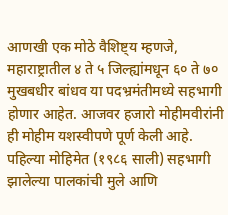आणखी एक मोठे वैशिष्ट्य म्हणजे, महाराष्ट्रातील ४ ते ५ जिल्ह्यांमधून ६० ते ७० मुखबधीर बांधव या पदभ्रमंतीमध्ये सहभागी होणार आहेत. आजवर हजारो मोहीमवीरांनी ही मोहीम यशस्वीपणे पूर्ण केली आहे. पहिल्या मोहिमेत (१९८६ साली) सहभागी झालेल्या पालकांची मुले आणि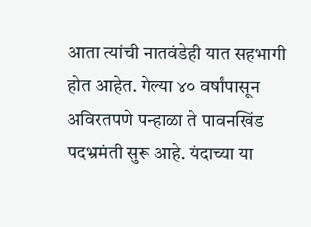आता त्यांची नातवंडेही यात सहभागी होत आहेत. गेल्या ४० वर्षांपासून अविरतपणे पन्हाळा ते पावनखिंड पदभ्रमंती सुरू आहे. यंदाच्या या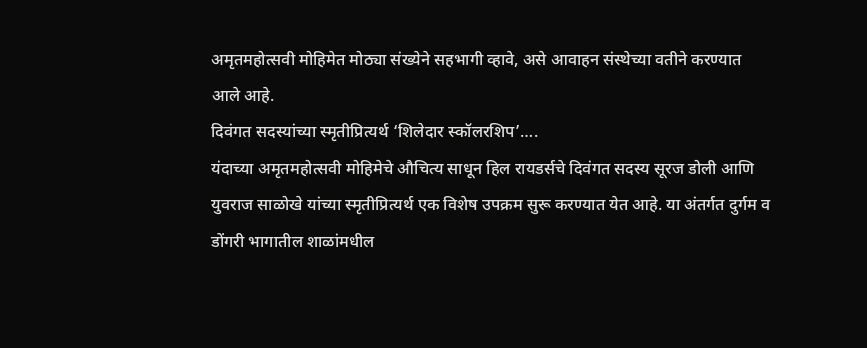अमृतमहोत्सवी मोहिमेत मोठ्या संख्येने सहभागी व्हावे, असे आवाहन संस्थेच्या वतीने करण्यात आले आहे.
दिवंगत सदस्यांच्या स्मृतीप्रित्यर्थ ‘शिलेदार स्कॉलरशिप’….
यंदाच्या अमृतमहोत्सवी मोहिमेचे औचित्य साधून हिल रायडर्सचे दिवंगत सदस्य सूरज डोली आणि युवराज साळोखे यांच्या स्मृतीप्रित्यर्थ एक विशेष उपक्रम सुरू करण्यात येत आहे. या अंतर्गत दुर्गम व डोंगरी भागातील शाळांमधील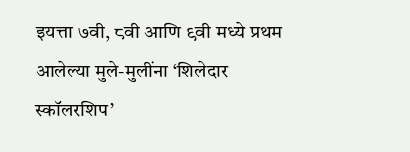इयत्ता ७वी, ८वी आणि ९वी मध्ये प्रथम आलेल्या मुले-मुलींना ‘शिलेदार स्कॉलरशिप’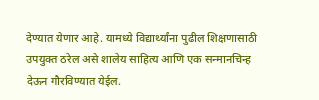देण्यात येणार आहे. यामध्ये विद्यार्थ्यांना पुढील शिक्षणासाठी उपयुक्त ठरेल असे शालेय साहित्य आणि एक सन्मानचिन्ह देऊन गौरविण्यात येईल.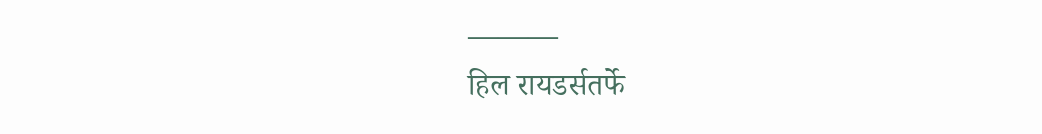———
हिल रायडर्सतर्फे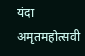यंदा अमृतमहोत्सवी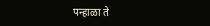पन्हाळा ते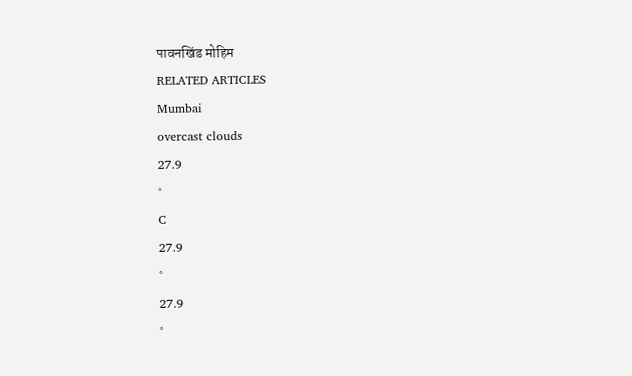पावनखिंड मोहिम
RELATED ARTICLES
Mumbai
overcast clouds
27.9
°
C
27.9
°
27.9
°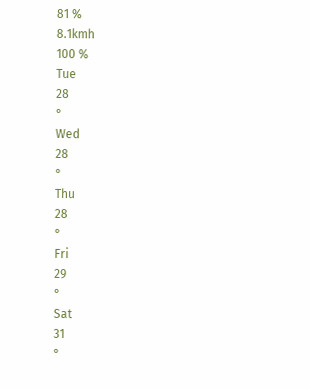81 %
8.1kmh
100 %
Tue
28
°
Wed
28
°
Thu
28
°
Fri
29
°
Sat
31
°